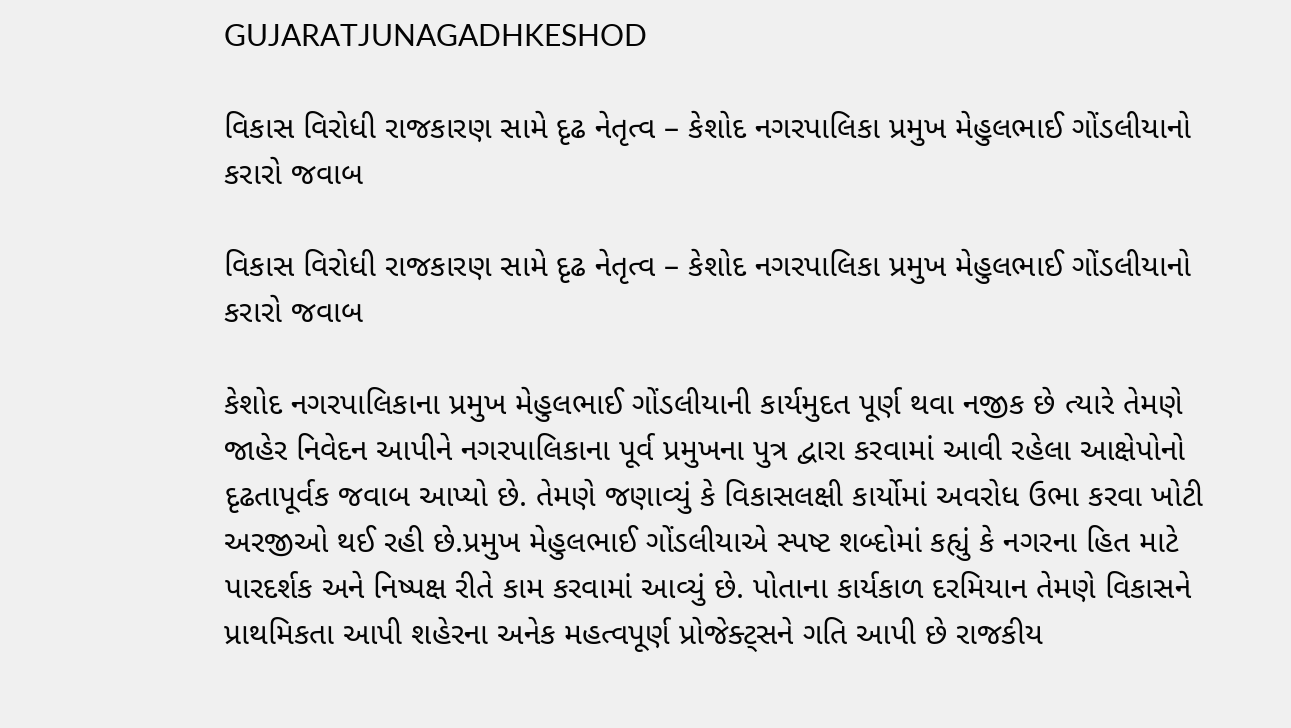GUJARATJUNAGADHKESHOD

વિકાસ વિરોધી રાજકારણ સામે દૃઢ નેતૃત્વ – કેશોદ નગરપાલિકા પ્રમુખ મેહુલભાઈ ગોંડલીયાનો કરારો જવાબ

વિકાસ વિરોધી રાજકારણ સામે દૃઢ નેતૃત્વ – કેશોદ નગરપાલિકા પ્રમુખ મેહુલભાઈ ગોંડલીયાનો કરારો જવાબ

કેશોદ નગરપાલિકાના પ્રમુખ મેહુલભાઈ ગોંડલીયાની કાર્યમુદત પૂર્ણ થવા નજીક છે ત્યારે તેમણે જાહેર નિવેદન આપીને નગરપાલિકાના પૂર્વ પ્રમુખના પુત્ર દ્વારા કરવામાં આવી રહેલા આક્ષેપોનો દૃઢતાપૂર્વક જવાબ આપ્યો છે. તેમણે જણાવ્યું કે વિકાસલક્ષી કાર્યોમાં અવરોધ ઉભા કરવા ખોટી અરજીઓ થઈ રહી છે.પ્રમુખ મેહુલભાઈ ગોંડલીયાએ સ્પષ્ટ શબ્દોમાં કહ્યું કે નગરના હિત માટે પારદર્શક અને નિષ્પક્ષ રીતે કામ કરવામાં આવ્યું છે. પોતાના કાર્યકાળ દરમિયાન તેમણે વિકાસને પ્રાથમિકતા આપી શહેરના અનેક મહત્વપૂર્ણ પ્રોજેક્ટ્સને ગતિ આપી છે રાજકીય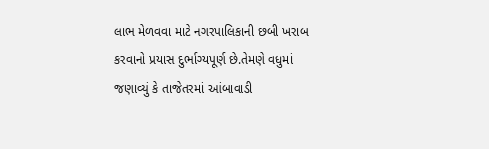લાભ મેળવવા માટે નગરપાલિકાની છબી ખરાબ કરવાનો પ્રયાસ દુર્ભાગ્યપૂર્ણ છે.તેમણે વધુમાં જણાવ્યું કે તાજેતરમાં આંબાવાડી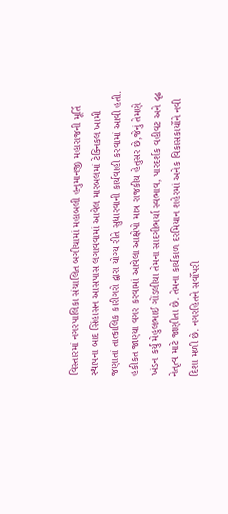વિસ્તારમાં નગરપાલિકા સંચાલિત બગીચામાં મહાબલી હનુમાનજી મહારાજની મૂર્તિ સ્થાપના બાદ સિંહાસન આસપાસ લગાવવામાં આવેલ મારબલમાં ટેક્નિકલ ખામી જણાતાં તાત્કાલિક કારીગરો દ્વારા યોગ્ય રીતે સુધારવાની કાર્યવાહી કરવામાં આવી હતી. હકીકત જાણ્યા વગર કરવામાં આવેલા આક્ષેપો માત્ર રાજકીય હેતુસર છે,જેનું તેમણે ખંડન કર્યું મેહુલભાઈ ગોંડલીયા તેમના સાદગીભર્યા સ્વભાવ, પારદર્શક વહીવટ અને દૃઢ નેતૃત્વ માટે જાણીતા છે. તેમના કાર્યકાળ દરમિયાન શહેરમાં અનેક વિકાસકાર્યોને નવી દિશા મળી છે. નગરહિતને સર્વોપરી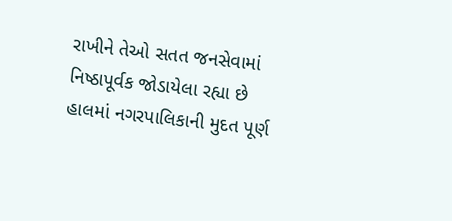રાખીને તેઓ સતત જનસેવામાં નિષ્ઠાપૂર્વક જોડાયેલા રહ્યા છે હાલમાં નગરપાલિકાની મુદત પૂર્ણ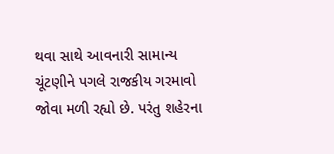થવા સાથે આવનારી સામાન્ય ચૂંટણીને પગલે રાજકીય ગરમાવો જોવા મળી રહ્યો છે. પરંતુ શહેરના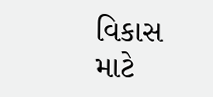વિકાસ માટે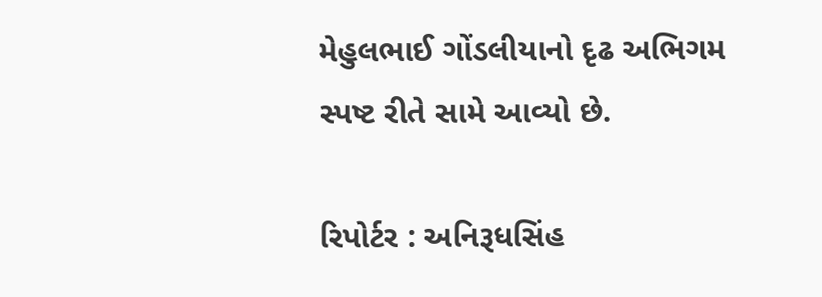મેહુલભાઈ ગોંડલીયાનો દૃઢ અભિગમ સ્પષ્ટ રીતે સામે આવ્યો છે.

રિપોર્ટર : અનિરૂધસિંહ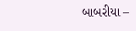બાબરીયા –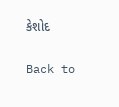કેશોદ

Back to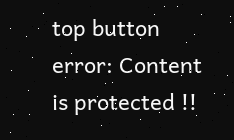top button
error: Content is protected !!